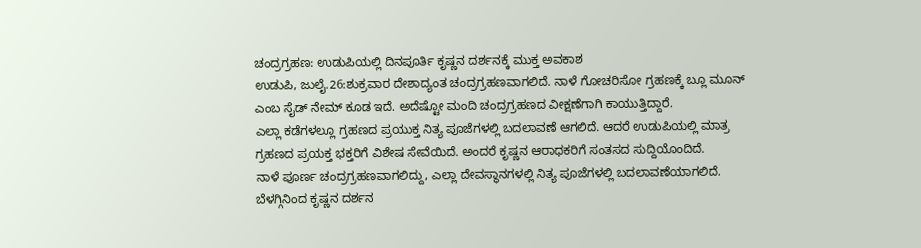ಚಂದ್ರಗ್ರಹಣ: ಉಡುಪಿಯಲ್ಲಿ ದಿನಪೂರ್ತಿ ಕೃಷ್ಣನ ದರ್ಶನಕ್ಕೆ ಮುಕ್ತ ಅವಕಾಶ
ಉಡುಪಿ, ಜುಲೈ.26:ಶುಕ್ರವಾರ ದೇಶಾದ್ಯಂತ ಚಂದ್ರಗ್ರಹಣವಾಗಲಿದೆ. ನಾಳೆ ಗೋಚರಿಸೋ ಗ್ರಹಣಕ್ಕೆ ಬ್ಲೂ ಮೂನ್ ಎಂಬ ಸೈಡ್ ನೇಮ್ ಕೂಡ ಇದೆ. ಅದೆಷ್ಟೋ ಮಂದಿ ಚಂದ್ರಗ್ರಹಣದ ವೀಕ್ಷಣೆಗಾಗಿ ಕಾಯುತ್ತಿದ್ದಾರೆ.
ಎಲ್ಲಾ ಕಡೆಗಳಲ್ಲೂ ಗ್ರಹಣದ ಪ್ರಯುಕ್ತ ನಿತ್ಯ ಪೂಜೆಗಳಲ್ಲಿ ಬದಲಾವಣೆ ಆಗಲಿದೆ. ಆದರೆ ಉಡುಪಿಯಲ್ಲಿ ಮಾತ್ರ ಗ್ರಹಣದ ಪ್ರಯಕ್ತ ಭಕ್ತರಿಗೆ ವಿಶೇಷ ಸೇವೆಯಿದೆ. ಅಂದರೆ ಕೃಷ್ಣನ ಆರಾಧಕರಿಗೆ ಸಂತಸದ ಸುದ್ದಿಯೊಂದಿದೆ.
ನಾಳೆ ಪೂರ್ಣ ಚಂದ್ರಗ್ರಹಣವಾಗಲಿದ್ದು, ಎಲ್ಲಾ ದೇವಸ್ಥಾನಗಳಲ್ಲಿ ನಿತ್ಯ ಪೂಜೆಗಳಲ್ಲಿ ಬದಲಾವಣೆಯಾಗಲಿದೆ. ಬೆಳಗ್ಗಿನಿಂದ ಕೃಷ್ಣನ ದರ್ಶನ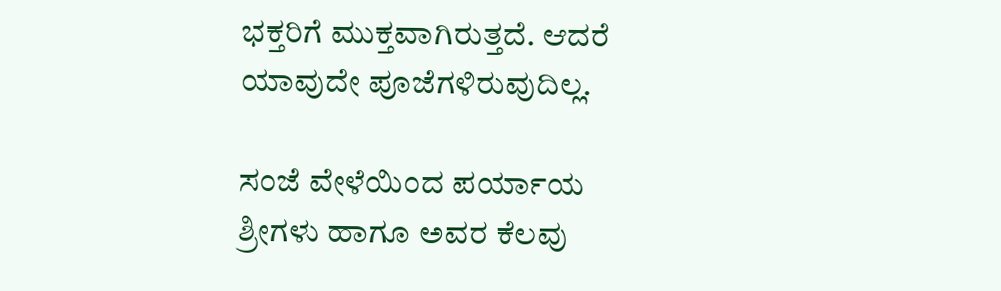ಭಕ್ತರಿಗೆ ಮುಕ್ತವಾಗಿರುತ್ತದೆ. ಆದರೆ ಯಾವುದೇ ಪೂಜೆಗಳಿರುವುದಿಲ್ಲ.

ಸಂಜೆ ವೇಳೆಯಿಂದ ಪರ್ಯಾಯ ಶ್ರೀಗಳು ಹಾಗೂ ಅವರ ಕೆಲವು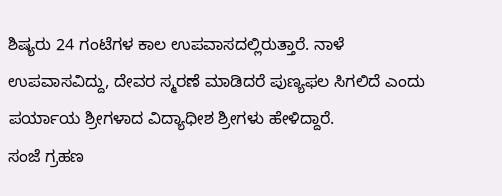ಶಿಷ್ಯರು 24 ಗಂಟೆಗಳ ಕಾಲ ಉಪವಾಸದಲ್ಲಿರುತ್ತಾರೆ. ನಾಳೆ ಉಪವಾಸವಿದ್ದು, ದೇವರ ಸ್ಮರಣೆ ಮಾಡಿದರೆ ಪುಣ್ಯಫಲ ಸಿಗಲಿದೆ ಎಂದು ಪರ್ಯಾಯ ಶ್ರೀಗಳಾದ ವಿದ್ಯಾಧೀಶ ಶ್ರೀಗಳು ಹೇಳಿದ್ದಾರೆ.
ಸಂಜೆ ಗ್ರಹಣ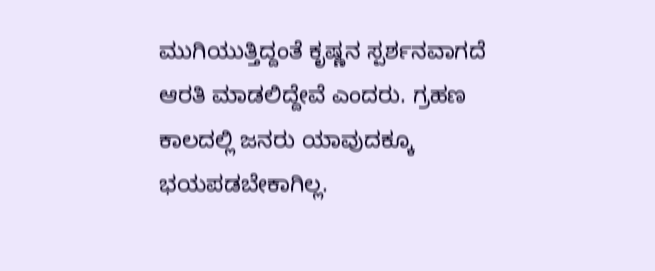ಮುಗಿಯುತ್ತಿದ್ದಂತೆ ಕೃಷ್ಣನ ಸ್ಪರ್ಶನವಾಗದೆ ಆರತಿ ಮಾಡಲಿದ್ದೇವೆ ಎಂದರು. ಗ್ರಹಣ ಕಾಲದಲ್ಲಿ ಜನರು ಯಾವುದಕ್ಕೂ ಭಯಪಡಬೇಕಾಗಿಲ್ಲ.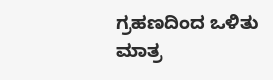ಗ್ರಹಣದಿಂದ ಒಳಿತು ಮಾತ್ರ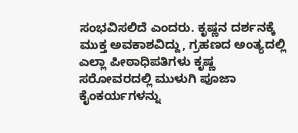ಸಂಭವಿಸಲಿದೆ ಎಂದರು. ಕೃಷ್ಣನ ದರ್ಶನಕ್ಕೆ ಮುಕ್ತ ಅವಕಾಶವಿದ್ದು, ಗ್ರಹಣದ ಅಂತ್ಯದಲ್ಲಿ ಎಲ್ಲಾ ಪೀಠಾಧಿಪತಿಗಳು ಕೃಷ್ಣ ಸರೋವರದಲ್ಲಿ ಮುಳುಗಿ ಪೂಜಾ ಕೈಂಕರ್ಯಗಳನ್ನು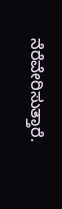ನೆರೆವೇರಿಸುತ್ತಾರೆ.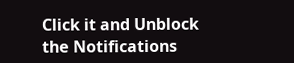Click it and Unblock the Notifications